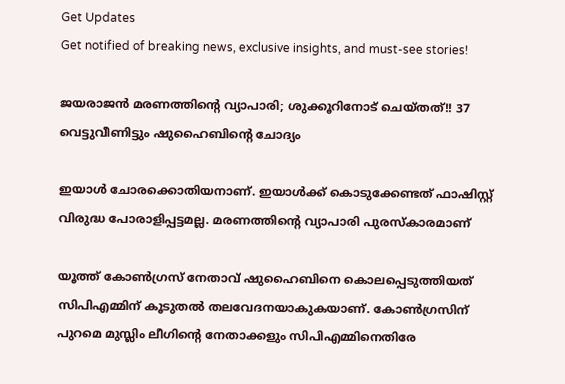Get Updates
Get notified of breaking news, exclusive insights, and must-see stories!

ജയരാജന്‍ മരണത്തിന്റെ വ്യാപാരി; ശുക്കൂറിനോട് ചെയ്തത്!! 37 വെട്ടുവീണിട്ടും ഷുഹൈബിന്റെ ചോദ്യം

ഇയാള്‍ ചോരക്കൊതിയനാണ്. ഇയാള്‍ക്ക് കൊടുക്കേണ്ടത് ഫാഷിസ്റ്റ് വിരുദ്ധ പോരാളിപ്പട്ടമല്ല. മരണത്തിന്റെ വ്യാപാരി പുരസ്‌കാരമാണ്

യൂത്ത് കോണ്‍ഗ്രസ് നേതാവ് ഷുഹൈബിനെ കൊലപ്പെടുത്തിയത് സിപിഎമ്മിന് കൂടുതല്‍ തലവേദനയാകുകയാണ്. കോണ്‍ഗ്രസിന് പുറമെ മുസ്ലിം ലീഗിന്റെ നേതാക്കളും സിപിഎമ്മിനെതിരേ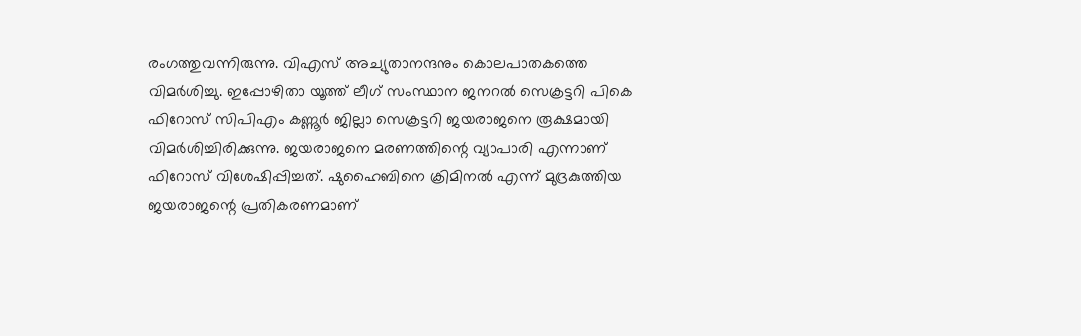രംഗത്തുവന്നിരുന്നു. വിഎസ് അച്യുതാനന്ദനും കൊലപാതകത്തെ വിമര്‍ശിച്ചു. ഇപ്പോഴിതാ യൂത്ത് ലീഗ് സംസ്ഥാന ജനറല്‍ സെക്രട്ടറി പികെ ഫിറോസ് സിപിഎം കണ്ണൂര്‍ ജില്ലാ സെക്രട്ടറി ജയരാജനെ രൂക്ഷമായി വിമര്‍ശിച്ചിരിക്കുന്നു. ജയരാജനെ മരണത്തിന്റെ വ്യാപാരി എന്നാണ് ഫിറോസ് വിശേഷിപ്പിച്ചത്. ഷുഹൈബിനെ ക്രിമിനല്‍ എന്ന് മുദ്രകുത്തിയ ജയരാജന്റെ പ്രതികരണമാണ്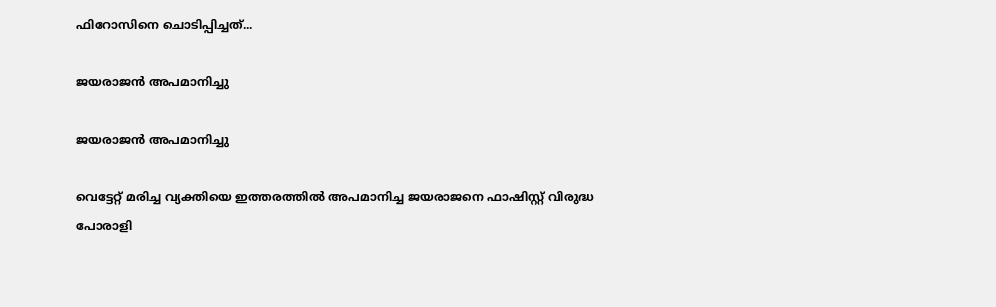ഫിറോസിനെ ചൊടിപ്പിച്ചത്...

ജയരാജന്‍ അപമാനിച്ചു

ജയരാജന്‍ അപമാനിച്ചു

വെട്ടേറ്റ് മരിച്ച വ്യക്തിയെ ഇത്തരത്തില്‍ അപമാനിച്ച ജയരാജനെ ഫാഷിസ്റ്റ് വിരുദ്ധ പോരാളി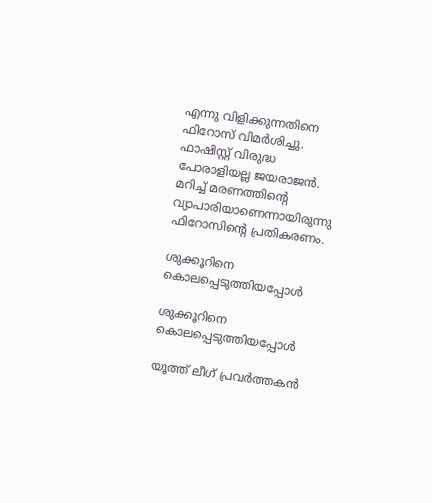എന്നു വിളിക്കുന്നതിനെ ഫിറോസ് വിമര്‍ശിച്ചു. ഫാഷിസ്റ്റ് വിരുദ്ധ പോരാളിയല്ല ജയരാജന്‍. മറിച്ച് മരണത്തിന്റെ വ്യാപാരിയാണെന്നായിരുന്നു ഫിറോസിന്റെ പ്രതികരണം.

ശുക്കൂറിനെ കൊലപ്പെടുത്തിയപ്പോള്‍

ശുക്കൂറിനെ കൊലപ്പെടുത്തിയപ്പോള്‍

യൂത്ത് ലീഗ് പ്രവര്‍ത്തകന്‍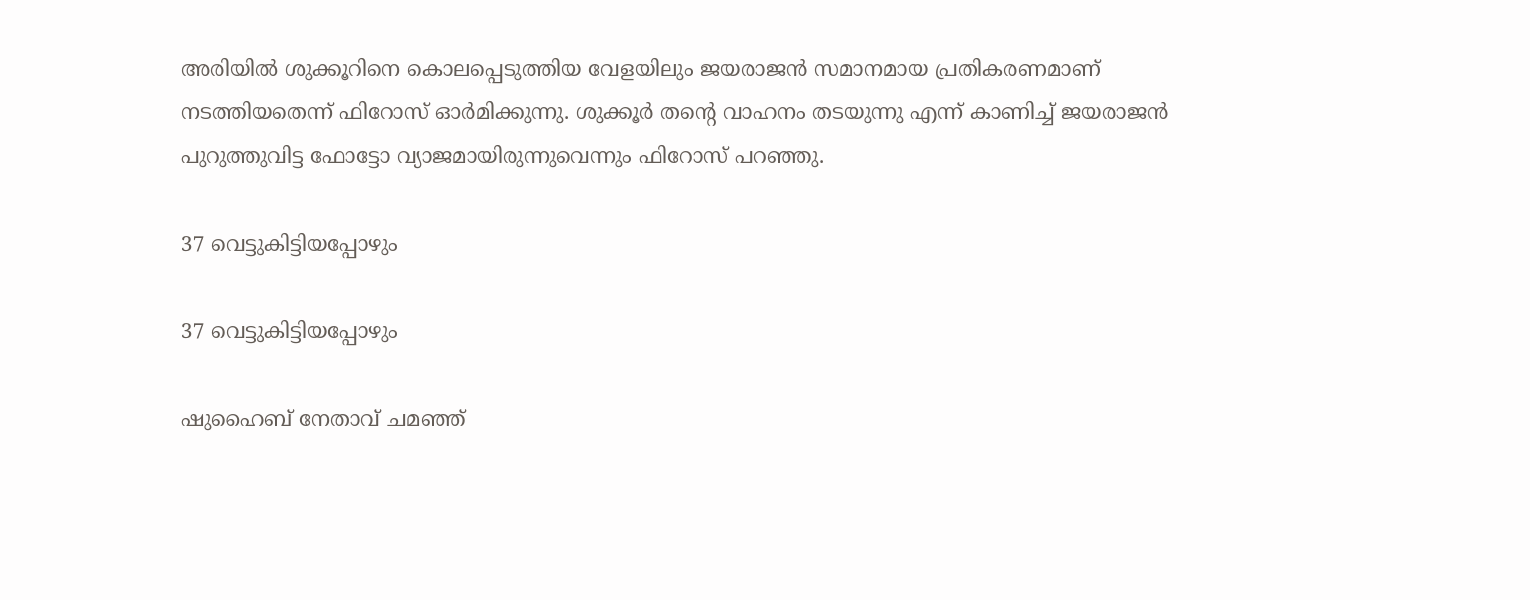അരിയില്‍ ശുക്കൂറിനെ കൊലപ്പെടുത്തിയ വേളയിലും ജയരാജന്‍ സമാനമായ പ്രതികരണമാണ് നടത്തിയതെന്ന് ഫിറോസ് ഓര്‍മിക്കുന്നു. ശുക്കൂര്‍ തന്റെ വാഹനം തടയുന്നു എന്ന് കാണിച്ച് ജയരാജന്‍ പുറുത്തുവിട്ട ഫോട്ടോ വ്യാജമായിരുന്നുവെന്നും ഫിറോസ് പറഞ്ഞു.

37 വെട്ടുകിട്ടിയപ്പോഴും

37 വെട്ടുകിട്ടിയപ്പോഴും

ഷുഹൈബ് നേതാവ് ചമഞ്ഞ്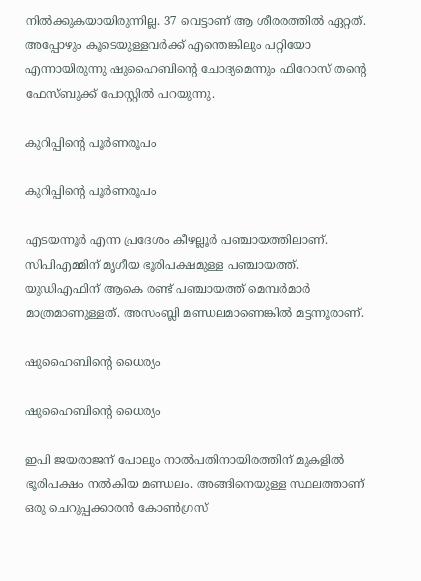നില്‍ക്കുകയായിരുന്നില്ല. 37 വെട്ടാണ് ആ ശീരരത്തില്‍ ഏറ്റത്. അപ്പോഴും കൂടെയുള്ളവര്‍ക്ക് എന്തെങ്കിലും പറ്റിയോ എന്നായിരുന്നു ഷുഹൈബിന്റെ ചോദ്യമെന്നും ഫിറോസ് തന്റെ ഫേസ്ബുക്ക് പോസ്റ്റില്‍ പറയുന്നു.

കുറിപ്പിന്റെ പൂര്‍ണരൂപം

കുറിപ്പിന്റെ പൂര്‍ണരൂപം

എടയന്നൂര്‍ എന്ന പ്രദേശം കീഴല്ലൂര്‍ പഞ്ചായത്തിലാണ്. സിപിഎമ്മിന് മൃഗീയ ഭൂരിപക്ഷമുള്ള പഞ്ചായത്ത്. യുഡിഎഫിന് ആകെ രണ്ട് പഞ്ചായത്ത് മെമ്പര്‍മാര്‍ മാത്രമാണുള്ളത്. അസംബ്ലി മണ്ഡലമാണെങ്കില്‍ മട്ടന്നൂരാണ്.

ഷുഹൈബിന്റെ ധൈര്യം

ഷുഹൈബിന്റെ ധൈര്യം

ഇപി ജയരാജന് പോലും നാല്‍പതിനായിരത്തിന് മുകളില്‍ ഭൂരിപക്ഷം നല്‍കിയ മണ്ഡലം. അങ്ങിനെയുള്ള സ്ഥലത്താണ് ഒരു ചെറുപ്പക്കാരന്‍ കോണ്‍ഗ്രസ്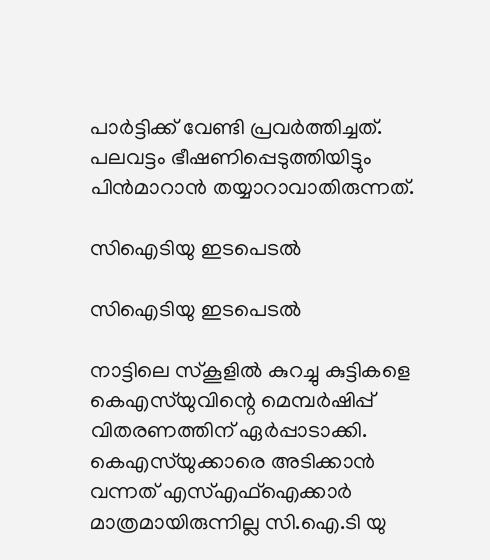പാര്‍ട്ടിക്ക് വേണ്ടി പ്രവര്‍ത്തിച്ചത്. പലവട്ടം ഭീഷണിപ്പെടുത്തിയിട്ടും പിന്‍മാറാന്‍ തയ്യാറാവാതിരുന്നത്.

സിഐടിയു ഇടപെടല്‍

സിഐടിയു ഇടപെടല്‍

നാട്ടിലെ സ്‌കൂളില്‍ കുറച്ചു കുട്ടികളെ കെഎസ്‌യുവിന്റെ മെമ്പര്‍ഷിപ്പ് വിതരണത്തിന് ഏര്‍പ്പാടാക്കി. കെഎസ്‌യുക്കാരെ അടിക്കാന്‍ വന്നത് എസ്എഫ്‌ഐക്കാര്‍ മാത്രമായിരുന്നില്ല സി.ഐ.ടി യു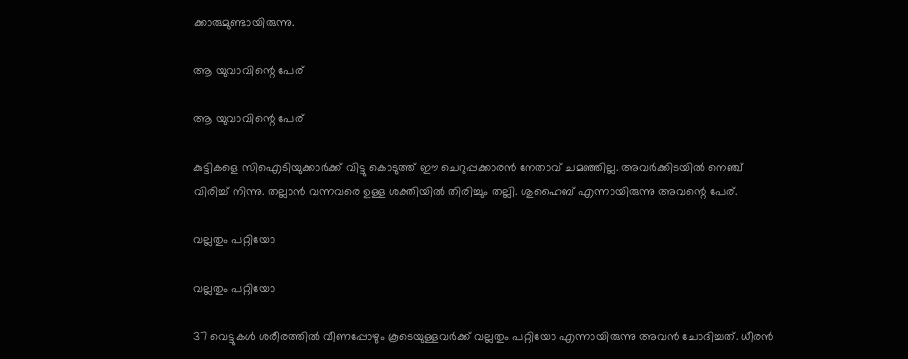ക്കാരുമുണ്ടായിരുന്നു.

ആ യുവാവിന്റെ പേര്

ആ യുവാവിന്റെ പേര്

കുട്ടികളെ സിഐടിയുക്കാര്‍ക്ക് വിട്ടു കൊടുത്ത് ഈ ചെറുപ്പക്കാരന്‍ നേതാവ് ചമഞ്ഞില്ല. അവര്‍ക്കിടയില്‍ നെഞ്ച് വിരിച്ച് നിന്നു. തല്ലാന്‍ വന്നവരെ ഉള്ള ശക്തിയില്‍ തിരിച്ചും തല്ലി. ശുഹൈബ് എന്നായിരുന്നു അവന്റെ പേര്.

വല്ലതും പറ്റിയോ

വല്ലതും പറ്റിയോ

37 വെട്ടുകള്‍ ശരീരത്തില്‍ വീണപ്പോഴും കൂടെയുള്ളവര്‍ക്ക് വല്ലതും പറ്റിയോ എന്നായിരുന്നു അവന്‍ ചോദിച്ചത്. ധീരന്‍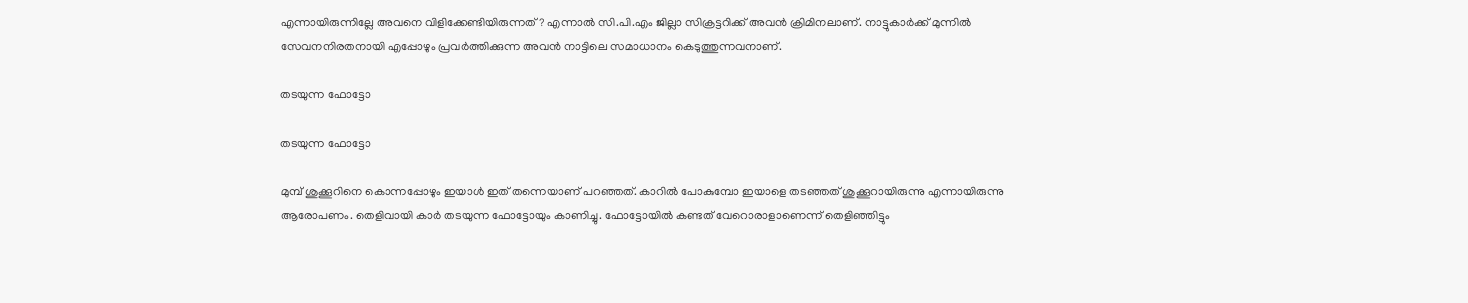എന്നായിരുന്നില്ലേ അവനെ വിളിക്കേണ്ടിയിരുന്നത്? എന്നാല്‍ സി.പി.എം ജില്ലാ സിക്രട്ടറിക്ക് അവന്‍ ക്രിമിനലാണ്. നാട്ടുകാര്‍ക്ക് മുന്നില്‍ സേവനനിരതനായി എപ്പോഴും പ്രവര്‍ത്തിക്കുന്ന അവന്‍ നാട്ടിലെ സമാധാനം കെടുത്തുന്നവനാണ്.

തടയുന്ന ഫോട്ടോ

തടയുന്ന ഫോട്ടോ

മുമ്പ് ശുക്കൂറിനെ കൊന്നപ്പോഴും ഇയാള്‍ ഇത് തന്നെയാണ് പറഞ്ഞത്. കാറില്‍ പോകുമ്പോ ഇയാളെ തടഞ്ഞത് ശുക്കൂറായിരുന്നു എന്നായിരുന്നു ആരോപണം. തെളിവായി കാര്‍ തടയുന്ന ഫോട്ടോയും കാണിച്ചു. ഫോട്ടോയില്‍ കണ്ടത് വേറൊരാളാണെന്ന് തെളിഞ്ഞിട്ടും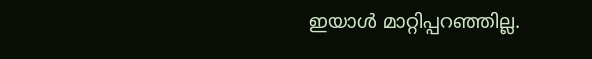ഇയാള്‍ മാറ്റിപ്പറഞ്ഞില്ല.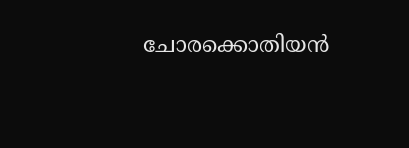ചോരക്കൊതിയന്‍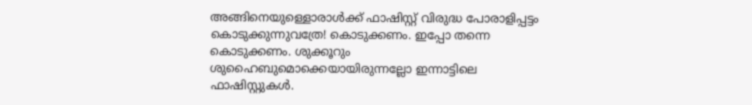അങ്ങിനെയുള്ളൊരാള്‍ക്ക് ഫാഷിസ്റ്റ് വിരുദ്ധ പോരാളിപ്പട്ടം കൊടുക്കുന്നുവത്രേ! കൊടുക്കണം. ഇപ്പോ തന്നെ കൊടുക്കണം. ശുക്കൂറും ശുഹൈബുമൊക്കെയായിരുന്നല്ലോ ഇന്നാട്ടിലെ ഫാഷിസ്റ്റുകള്‍.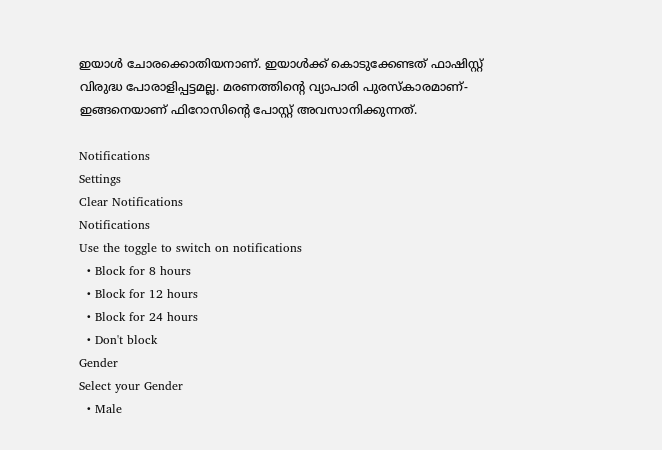ഇയാള്‍ ചോരക്കൊതിയനാണ്. ഇയാള്‍ക്ക് കൊടുക്കേണ്ടത് ഫാഷിസ്റ്റ് വിരുദ്ധ പോരാളിപ്പട്ടമല്ല. മരണത്തിന്റെ വ്യാപാരി പുരസ്‌കാരമാണ്- ഇങ്ങനെയാണ് ഫിറോസിന്റെ പോസ്റ്റ് അവസാനിക്കുന്നത്.

Notifications
Settings
Clear Notifications
Notifications
Use the toggle to switch on notifications
  • Block for 8 hours
  • Block for 12 hours
  • Block for 24 hours
  • Don't block
Gender
Select your Gender
  • Male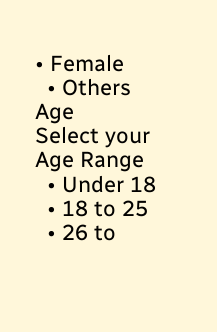• Female
  • Others
Age
Select your Age Range
  • Under 18
  • 18 to 25
  • 26 to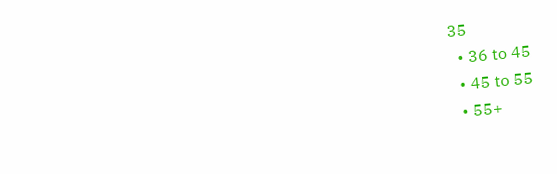35
  • 36 to 45
  • 45 to 55
  • 55+